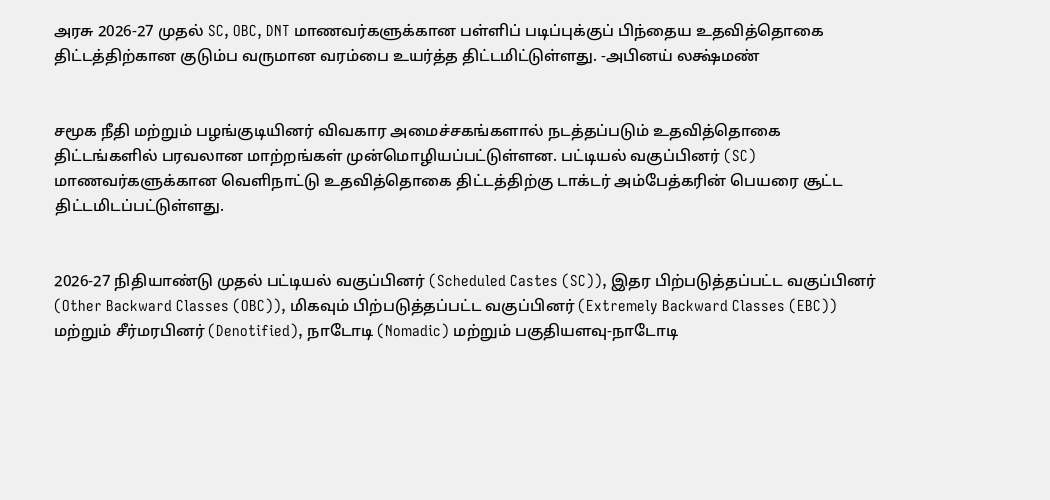அரசு 2026-27 முதல் SC, OBC, DNT மாணவர்களுக்கான பள்ளிப் படிப்புக்குப் பிந்தைய உதவித்தொகை திட்டத்திற்கான குடும்ப வருமான வரம்பை உயர்த்த திட்டமிட்டுள்ளது. -அபினய் லக்ஷ்மண்


சமூக நீதி மற்றும் பழங்குடியினர் விவகார அமைச்சகங்களால் நடத்தப்படும் உதவித்தொகை திட்டங்களில் பரவலான மாற்றங்கள் முன்மொழியப்பட்டுள்ளன. பட்டியல் வகுப்பினர் (SC) மாணவர்களுக்கான வெளிநாட்டு உதவித்தொகை திட்டத்திற்கு டாக்டர் அம்பேத்கரின் பெயரை சூட்ட திட்டமிடப்பட்டுள்ளது.


2026-27 நிதியாண்டு முதல் பட்டியல் வகுப்பினர் (Scheduled Castes (SC)), இதர பிற்படுத்தப்பட்ட வகுப்பினர் (Other Backward Classes (OBC)), மிகவும் பிற்படுத்தப்பட்ட வகுப்பினர் (Extremely Backward Classes (EBC)) மற்றும் சீர்மரபினர் (Denotified), நாடோடி (Nomadic) மற்றும் பகுதியளவு-நாடோடி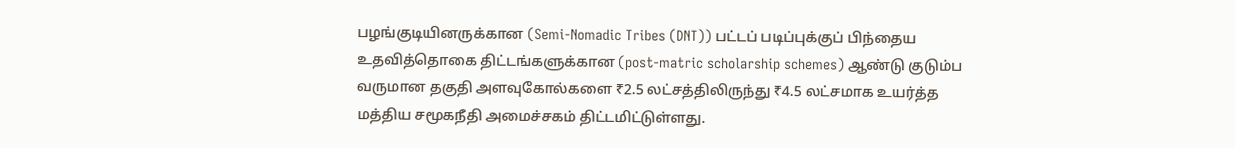பழங்குடியினருக்கான (Semi-Nomadic Tribes (DNT)) பட்டப் படிப்புக்குப் பிந்தைய உதவித்தொகை திட்டங்களுக்கான (post-matric scholarship schemes) ஆண்டு குடும்ப வருமான தகுதி அளவுகோல்களை ₹2.5 லட்சத்திலிருந்து ₹4.5 லட்சமாக உயர்த்த மத்திய சமூகநீதி அமைச்சகம் திட்டமிட்டுள்ளது.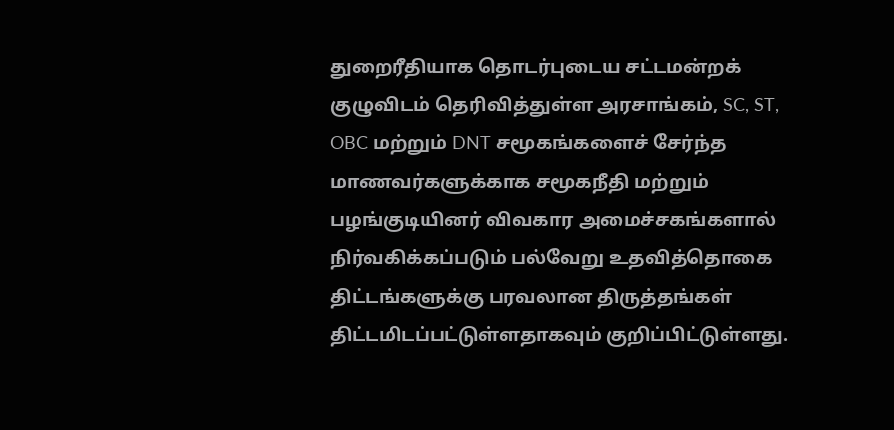துறைரீதியாக தொடர்புடைய சட்டமன்றக் குழுவிடம் தெரிவித்துள்ள அரசாங்கம், SC, ST, OBC மற்றும் DNT சமூகங்களைச் சேர்ந்த மாணவர்களுக்காக சமூகநீதி மற்றும் பழங்குடியினர் விவகார அமைச்சகங்களால் நிர்வகிக்கப்படும் பல்வேறு உதவித்தொகை திட்டங்களுக்கு பரவலான திருத்தங்கள் திட்டமிடப்பட்டுள்ளதாகவும் குறிப்பிட்டுள்ளது.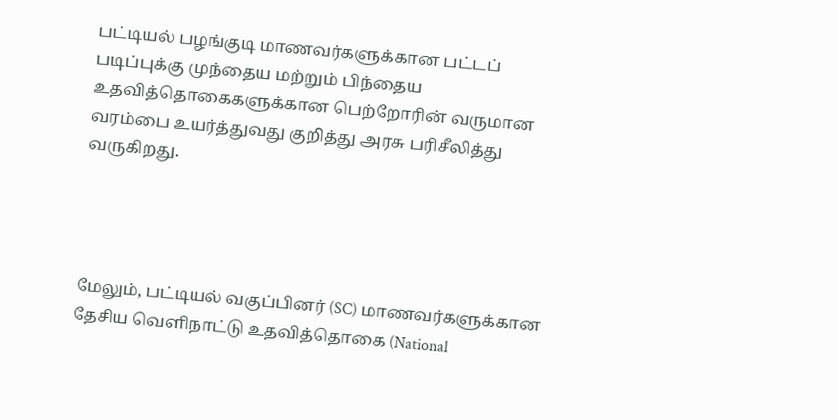பட்டியல் பழங்குடி மாணவர்களுக்கான பட்டப் படிப்புக்கு முந்தைய மற்றும் பிந்தைய உதவித்தொகைகளுக்கான பெற்றோரின் வருமான வரம்பை உயர்த்துவது குறித்து அரசு பரிசீலித்து வருகிறது.




மேலும், பட்டியல் வகுப்பினர் (SC) மாணவர்களுக்கான தேசிய வெளிநாட்டு உதவித்தொகை (National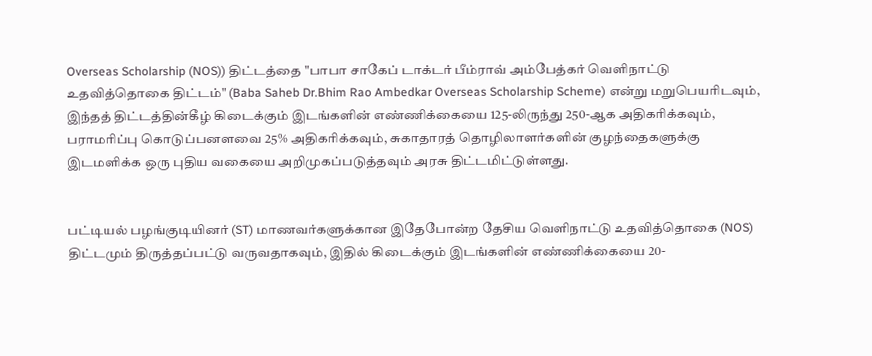Overseas Scholarship (NOS)) திட்டத்தை "பாபா சாகேப் டாக்டர் பீம்ராவ் அம்பேத்கர் வெளிநாட்டு உதவித்தொகை திட்டம்" (Baba Saheb Dr.Bhim Rao Ambedkar Overseas Scholarship Scheme) என்று மறுபெயரிடவும், இந்தத் திட்டத்தின்கீழ் கிடைக்கும் இடங்களின் எண்ணிக்கையை 125-லிருந்து 250-ஆக அதிகரிக்கவும், பராமரிப்பு கொடுப்பனளவை 25% அதிகரிக்கவும், சுகாதாரத் தொழிலாளர்களின் குழந்தைகளுக்கு இடமளிக்க ஒரு புதிய வகையை அறிமுகப்படுத்தவும் அரசு திட்டமிட்டுள்ளது.


பட்டியல் பழங்குடியினர் (ST) மாணவர்களுக்கான இதேபோன்ற தேசிய வெளிநாட்டு உதவித்தொகை (NOS) திட்டமும் திருத்தப்பட்டு வருவதாகவும், இதில் கிடைக்கும் இடங்களின் எண்ணிக்கையை 20-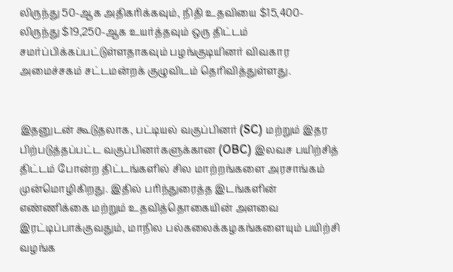லிருந்து 50-ஆக அதிகரிக்கவும், நிதி உதவியை $15,400-லிருந்து $19,250-ஆக உயர்த்தவும் ஒரு திட்டம் சமர்ப்பிக்கப்பட்டுள்ளதாகவும் பழங்குடியினர் விவகார அமைச்சகம் சட்டமன்றக் குழுவிடம் தெரிவித்துள்ளது.


இதனுடன் கூடுதலாக, பட்டியல் வகுப்பினர் (SC) மற்றும் இதர பிற்படுத்தப்பட்ட வகுப்பினர்களுக்கான (OBC) இலவச பயிற்சித் திட்டம் போன்ற திட்டங்களில் சில மாற்றங்களை அரசாங்கம் முன்மொழிகிறது. இதில் பரிந்துரைத்த இடங்களின் எண்ணிக்கை மற்றும் உதவித்தொகையின் அளவை இரட்டிப்பாக்குவதும், மாநில பல்கலைக்கழகங்களையும் பயிற்சி வழங்க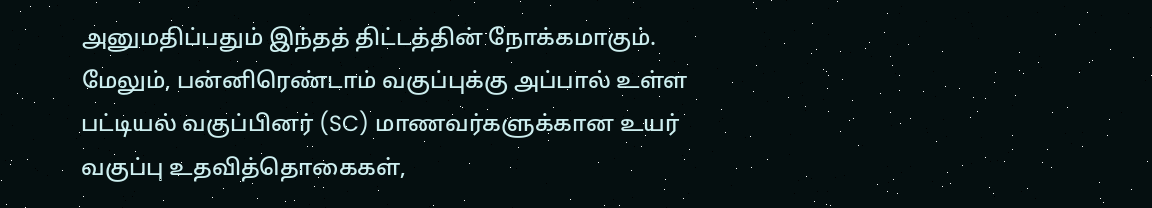அனுமதிப்பதும் இந்தத் திட்டத்தின் நோக்கமாகும். மேலும், பன்னிரெண்டாம் வகுப்புக்கு அப்பால் உள்ள பட்டியல் வகுப்பினர் (SC) மாணவர்களுக்கான உயர் வகுப்பு உதவித்தொகைகள்,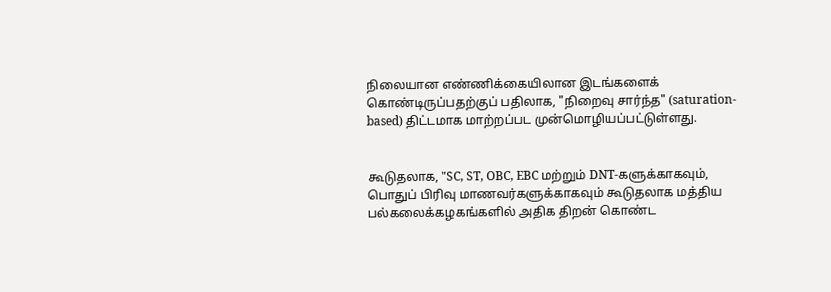நிலையான எண்ணிக்கையிலான இடங்களைக் கொண்டிருப்பதற்குப் பதிலாக, "நிறைவு சார்ந்த" (saturation-based) திட்டமாக மாற்றப்பட முன்மொழியப்பட்டுள்ளது.


கூடுதலாக, "SC, ST, OBC, EBC மற்றும் DNT-களுக்காகவும், பொதுப் பிரிவு மாணவர்களுக்காகவும் கூடுதலாக மத்திய பல்கலைக்கழகங்களில் அதிக திறன் கொண்ட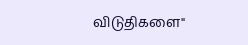விடுதிகளை"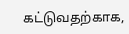கட்டுவதற்காக,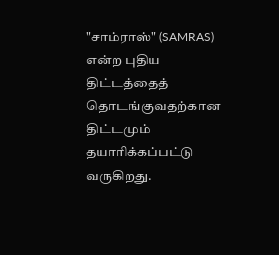"சாம்ராஸ்" (SAMRAS) என்ற புதிய திட்டத்தைத் தொடங்குவதற்கான திட்டமும் தயாரிக்கப்பட்டு வருகிறது.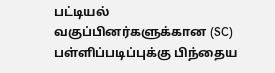பட்டியல் வகுப்பினர்களுக்கான (SC) பள்ளிப்படிப்புக்கு பிந்தைய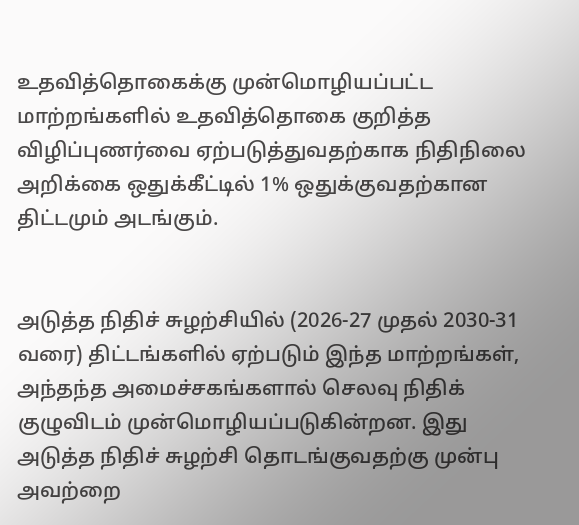உதவித்தொகைக்கு முன்மொழியப்பட்ட மாற்றங்களில் உதவித்தொகை குறித்த விழிப்புணர்வை ஏற்படுத்துவதற்காக நிதிநிலை அறிக்கை ஒதுக்கீட்டில் 1% ஒதுக்குவதற்கான திட்டமும் அடங்கும்.


அடுத்த நிதிச் சுழற்சியில் (2026-27 முதல் 2030-31 வரை) திட்டங்களில் ஏற்படும் இந்த மாற்றங்கள், அந்தந்த அமைச்சகங்களால் செலவு நிதிக் குழுவிடம் முன்மொழியப்படுகின்றன. இது அடுத்த நிதிச் சுழற்சி தொடங்குவதற்கு முன்பு அவற்றை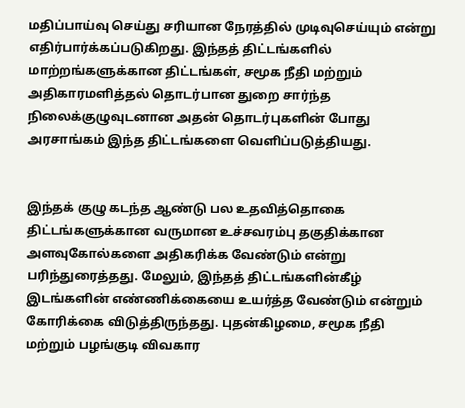மதிப்பாய்வு செய்து சரியான நேரத்தில் முடிவுசெய்யும் என்று எதிர்பார்க்கப்படுகிறது. இந்தத் திட்டங்களில் மாற்றங்களுக்கான திட்டங்கள், சமூக நீதி மற்றும் அதிகாரமளித்தல் தொடர்பான துறை சார்ந்த நிலைக்குழுவுடனான அதன் தொடர்புகளின் போது அரசாங்கம் இந்த திட்டங்களை வெளிப்படுத்தியது.


இந்தக் குழு கடந்த ஆண்டு பல உதவித்தொகை திட்டங்களுக்கான வருமான உச்சவரம்பு தகுதிக்கான அளவுகோல்களை அதிகரிக்க வேண்டும் என்று பரிந்துரைத்தது. மேலும், இந்தத் திட்டங்களின்கீழ் இடங்களின் எண்ணிக்கையை உயர்த்த வேண்டும் என்றும் கோரிக்கை விடுத்திருந்தது. புதன்கிழமை, சமூக நீதி மற்றும் பழங்குடி விவகார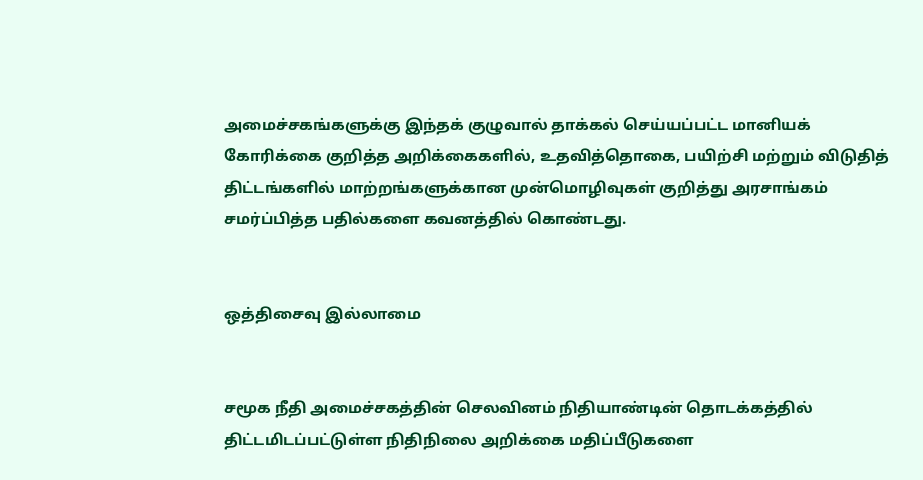அமைச்சகங்களுக்கு இந்தக் குழுவால் தாக்கல் செய்யப்பட்ட மானியக் கோரிக்கை குறித்த அறிக்கைகளில், உதவித்தொகை, பயிற்சி மற்றும் விடுதித் திட்டங்களில் மாற்றங்களுக்கான முன்மொழிவுகள் குறித்து அரசாங்கம் சமர்ப்பித்த பதில்களை கவனத்தில் கொண்டது.


ஒத்திசைவு இல்லாமை


சமூக நீதி அமைச்சகத்தின் செலவினம் நிதியாண்டின் தொடக்கத்தில் திட்டமிடப்பட்டுள்ள நிதிநிலை அறிக்கை மதிப்பீடுகளை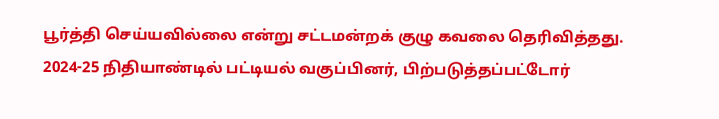பூர்த்தி செய்யவில்லை என்று சட்டமன்றக் குழு கவலை தெரிவித்தது. 2024-25 நிதியாண்டில் பட்டியல் வகுப்பினர், பிற்படுத்தப்பட்டோர்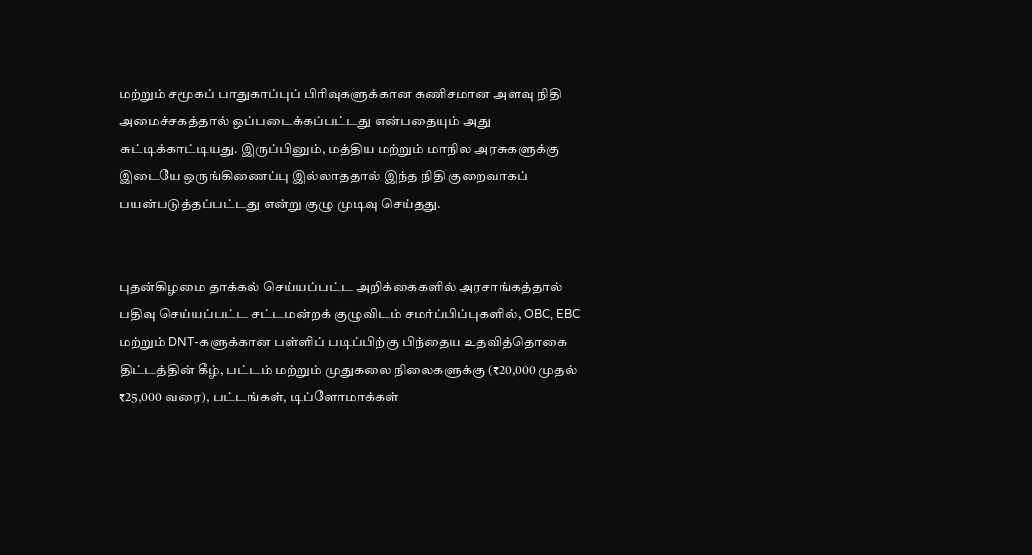மற்றும் சமூகப் பாதுகாப்புப் பிரிவுகளுக்கான கணிசமான அளவு நிதி அமைச்சகத்தால் ஒப்படைக்கப்பட்டது என்பதையும் அது சுட்டிக்காட்டியது. இருப்பினும், மத்திய மற்றும் மாநில அரசுகளுக்கு இடையே ஒருங்கிணைப்பு இல்லாததால் இந்த நிதி குறைவாகப் பயன்படுத்தப்பட்டது என்று குழு முடிவு செய்தது.


புதன்கிழமை தாக்கல் செய்யப்பட்ட அறிக்கைகளில் அரசாங்கத்தால் பதிவு செய்யப்பட்ட சட்டமன்றக் குழுவிடம் சமர்ப்பிப்புகளில், OBC, EBC மற்றும் DNT-களுக்கான பள்ளிப் படிப்பிற்கு பிந்தைய உதவித்தொகை திட்டத்தின் கீழ், பட்டம் மற்றும் முதுகலை நிலைகளுக்கு (₹20,000 முதல் ₹25,000 வரை), பட்டங்கள், டிப்ளோமாக்கள்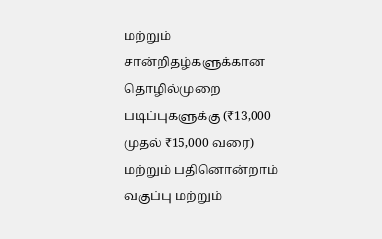மற்றும் சான்றிதழ்களுக்கான தொழில்முறை படிப்புகளுக்கு (₹13,000 முதல் ₹15,000 வரை) மற்றும் பதினொன்றாம் வகுப்பு மற்றும்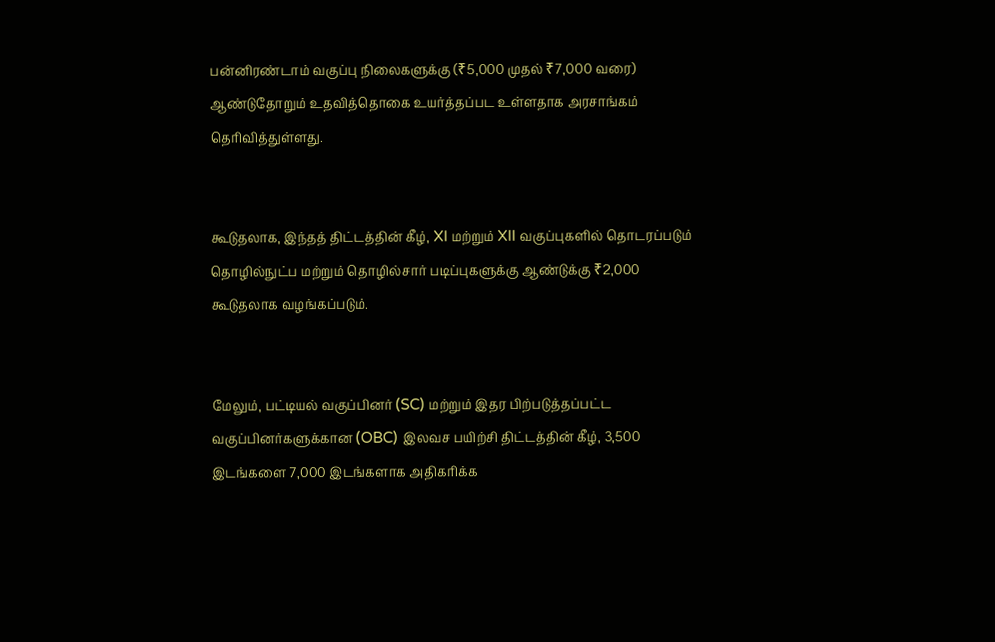பன்னிரண்டாம் வகுப்பு நிலைகளுக்கு (₹5,000 முதல் ₹7,000 வரை) ஆண்டுதோறும் உதவித்தொகை உயர்த்தப்பட உள்ளதாக அரசாங்கம் தெரிவித்துள்ளது.


கூடுதலாக, இந்தத் திட்டத்தின் கீழ், XI மற்றும் XII வகுப்புகளில் தொடரப்படும் தொழில்நுட்ப மற்றும் தொழில்சார் படிப்புகளுக்கு ஆண்டுக்கு ₹2,000 கூடுதலாக வழங்கப்படும்.


மேலும், பட்டியல் வகுப்பினர் (SC) மற்றும் இதர பிற்படுத்தப்பட்ட வகுப்பினர்களுக்கான (OBC) இலவச பயிற்சி திட்டத்தின் கீழ், 3,500 இடங்களை 7,000 இடங்களாக அதிகரிக்க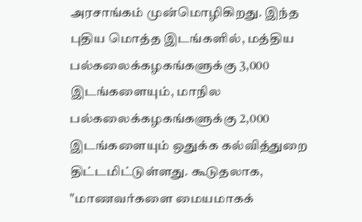அரசாங்கம் முன்மொழிகிறது. இந்த புதிய மொத்த இடங்களில், மத்திய பல்கலைக்கழகங்களுக்கு 3,000 இடங்களையும், மாநில பல்கலைக்கழகங்களுக்கு 2,000 இடங்களையும் ஒதுக்க கல்வித்துறை திட்டமிட்டுள்ளது. கூடுதலாக, "மாணவர்களை மையமாகக்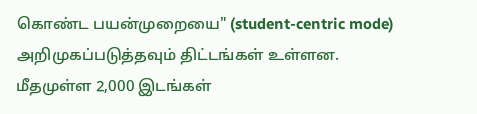கொண்ட பயன்முறையை" (student-centric mode) அறிமுகப்படுத்தவும் திட்டங்கள் உள்ளன. மீதமுள்ள 2,000 இடங்கள்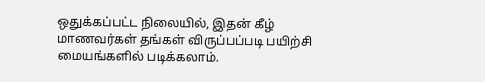ஒதுக்கப்பட்ட நிலையில், இதன் கீழ் மாணவர்கள் தங்கள் விருப்பப்படி பயிற்சி மையங்களில் படிக்கலாம்.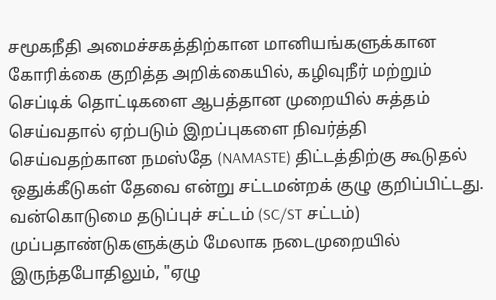சமூகநீதி அமைச்சகத்திற்கான மானியங்களுக்கான கோரிக்கை குறித்த அறிக்கையில், கழிவுநீர் மற்றும் செப்டிக் தொட்டிகளை ஆபத்தான முறையில் சுத்தம் செய்வதால் ஏற்படும் இறப்புகளை நிவர்த்தி செய்வதற்கான நமஸ்தே (NAMASTE) திட்டத்திற்கு கூடுதல் ஒதுக்கீடுகள் தேவை என்று சட்டமன்றக் குழு குறிப்பிட்டது. வன்கொடுமை தடுப்புச் சட்டம் (SC/ST சட்டம்) முப்பதாண்டுகளுக்கும் மேலாக நடைமுறையில் இருந்தபோதிலும், "ஏழு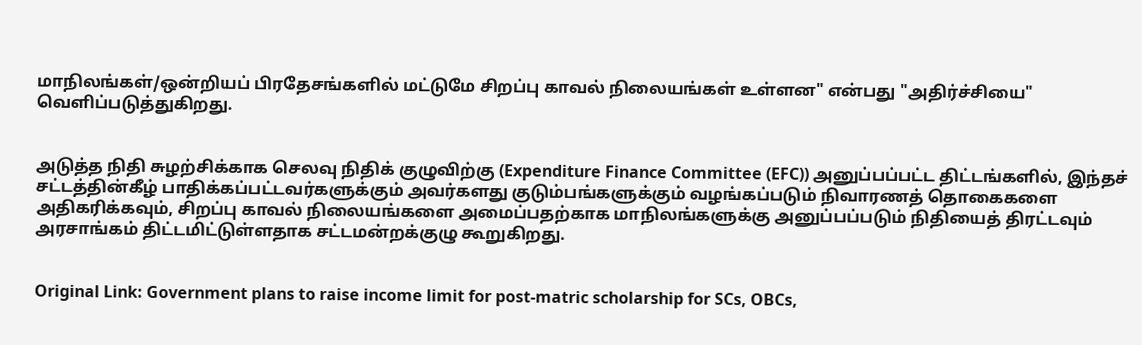மாநிலங்கள்/ஒன்றியப் பிரதேசங்களில் மட்டுமே சிறப்பு காவல் நிலையங்கள் உள்ளன" என்பது "அதிர்ச்சியை" வெளிப்படுத்துகிறது.


அடுத்த நிதி சுழற்சிக்காக செலவு நிதிக் குழுவிற்கு (Expenditure Finance Committee (EFC)) அனுப்பப்பட்ட திட்டங்களில், இந்தச் சட்டத்தின்கீழ் பாதிக்கப்பட்டவர்களுக்கும் அவர்களது குடும்பங்களுக்கும் வழங்கப்படும் நிவாரணத் தொகைகளை அதிகரிக்கவும், சிறப்பு காவல் நிலையங்களை அமைப்பதற்காக மாநிலங்களுக்கு அனுப்பப்படும் நிதியைத் திரட்டவும் அரசாங்கம் திட்டமிட்டுள்ளதாக சட்டமன்றக்குழு கூறுகிறது.


Original Link: Government plans to raise income limit for post-matric scholarship for SCs, OBCs,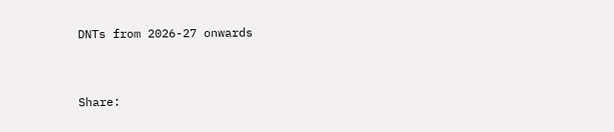DNTs from 2026-27 onwards


Share: